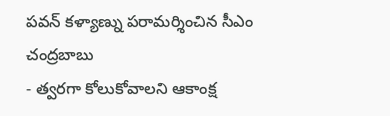పవన్ కళ్యాణ్ను పరామర్శించిన సీఎం చంద్రబాబు
- త్వరగా కోలుకోవాలని ఆకాంక్ష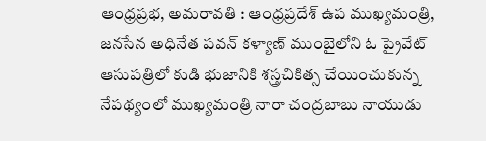ఆంధ్రప్రభ, అమరావతి : ఆంధ్రప్రదేశ్ ఉప ముఖ్యమంత్రి, జనసేన అధినేత పవన్ కళ్యాణ్ ముంబైలోని ఓ ప్రైవేట్ ఆసుపత్రిలో కుడి భుజానికి శస్త్రచికిత్స చేయించుకున్న నేపథ్యంలో ముఖ్యమంత్రి నారా చంద్రబాబు నాయుడు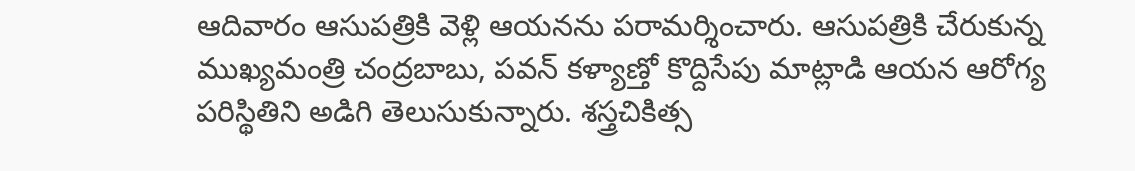ఆదివారం ఆసుపత్రికి వెళ్లి ఆయనను పరామర్శించారు. ఆసుపత్రికి చేరుకున్న ముఖ్యమంత్రి చంద్రబాబు, పవన్ కళ్యాణ్తో కొద్దిసేపు మాట్లాడి ఆయన ఆరోగ్య పరిస్థితిని అడిగి తెలుసుకున్నారు. శస్త్రచికిత్స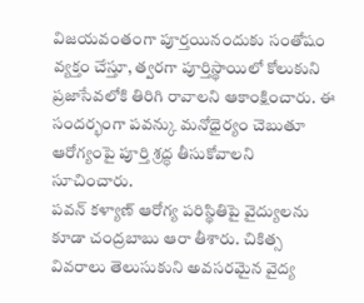విజయవంతంగా పూర్తయినందుకు సంతోషం వ్యక్తం చేస్తూ, త్వరగా పూర్తిస్థాయిలో కోలుకుని ప్రజాసేవలోకి తిరిగి రావాలని ఆకాంక్షించారు. ఈ సందర్భంగా పవన్కు మనోధైర్యం చెబుతూ ఆరోగ్యంపై పూర్తి శ్రద్ధ తీసుకోవాలని సూచించారు.
పవన్ కళ్యాణ్ ఆరోగ్య పరిస్థితిపై వైద్యులను కూడా చంద్రబాబు ఆరా తీశారు. చికిత్స వివరాలు తెలుసుకుని అవసరమైన వైద్య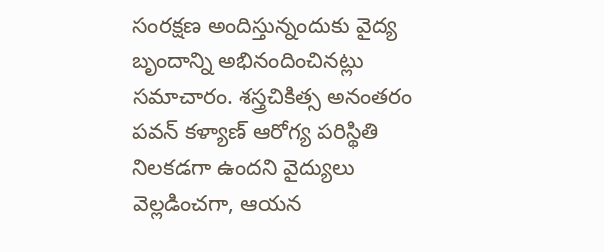సంరక్షణ అందిస్తున్నందుకు వైద్య బృందాన్ని అభినందించినట్లు సమాచారం. శస్త్రచికిత్స అనంతరం పవన్ కళ్యాణ్ ఆరోగ్య పరిస్థితి నిలకడగా ఉందని వైద్యులు వెల్లడించగా, ఆయన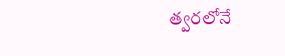త్వరలోనే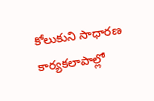కోలుకుని సాధారణ కార్యకలాపాల్లో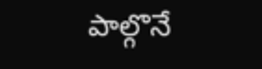పాల్గొనే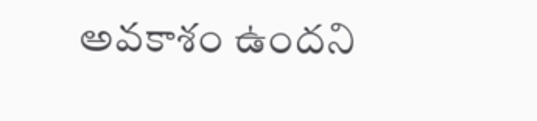అవకాశం ఉందని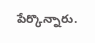పేర్కొన్నారు.